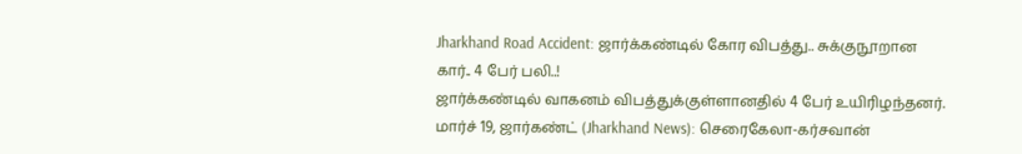Jharkhand Road Accident: ஜார்க்கண்டில் கோர விபத்து.. சுக்குநூறான கார்.. 4 பேர் பலி..!
ஜார்க்கண்டில் வாகனம் விபத்துக்குள்ளானதில் 4 பேர் உயிரிழந்தனர்.
மார்ச் 19, ஜார்கண்ட் (Jharkhand News): செரைகேலா-கர்சவான்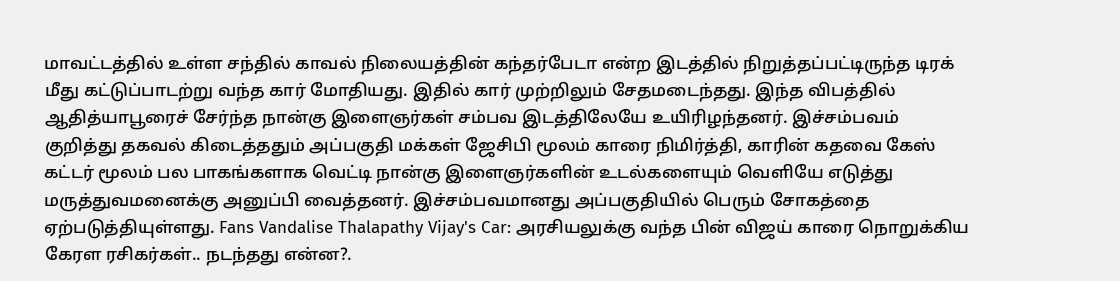மாவட்டத்தில் உள்ள சந்தில் காவல் நிலையத்தின் கந்தர்பேடா என்ற இடத்தில் நிறுத்தப்பட்டிருந்த டிரக் மீது கட்டுப்பாடற்று வந்த கார் மோதியது. இதில் கார் முற்றிலும் சேதமடைந்தது. இந்த விபத்தில் ஆதித்யாபூரைச் சேர்ந்த நான்கு இளைஞர்கள் சம்பவ இடத்திலேயே உயிரிழந்தனர். இச்சம்பவம் குறித்து தகவல் கிடைத்ததும் அப்பகுதி மக்கள் ஜேசிபி மூலம் காரை நிமிர்த்தி, காரின் கதவை கேஸ் கட்டர் மூலம் பல பாகங்களாக வெட்டி நான்கு இளைஞர்களின் உடல்களையும் வெளியே எடுத்து மருத்துவமனைக்கு அனுப்பி வைத்தனர். இச்சம்பவமானது அப்பகுதியில் பெரும் சோகத்தை ஏற்படுத்தியுள்ளது. Fans Vandalise Thalapathy Vijay's Car: அரசியலுக்கு வந்த பின் விஜய் காரை நொறுக்கிய கேரள ரசிகர்கள்.. நடந்தது என்ன?.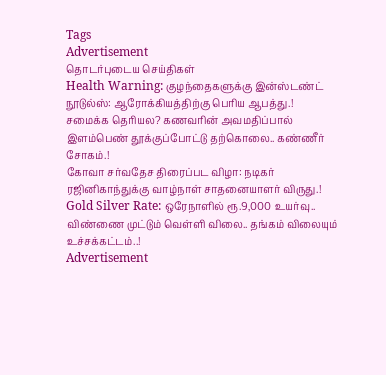Tags
Advertisement
தொடர்புடைய செய்திகள்
Health Warning: குழந்தைகளுக்கு இன்ஸ்டண்ட் நூடுல்ஸ்: ஆரோக்கியத்திற்கு பெரிய ஆபத்து.!
சமைக்க தெரியல? கணவரின் அவமதிப்பால் இளம்பெண் தூக்குப்போட்டு தற்கொலை.. கண்ணீர் சோகம்.!
கோவா சர்வதேச திரைப்பட விழா: நடிகர் ரஜினிகாந்துக்கு வாழ்நாள் சாதனையாளர் விருது.!
Gold Silver Rate: ஒரேநாளில் ரூ.9,000 உயர்வு.. விண்ணை முட்டும் வெள்ளி விலை.. தங்கம் விலையும் உச்சக்கட்டம்..!
Advertisement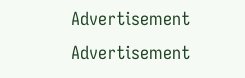Advertisement
Advertisement